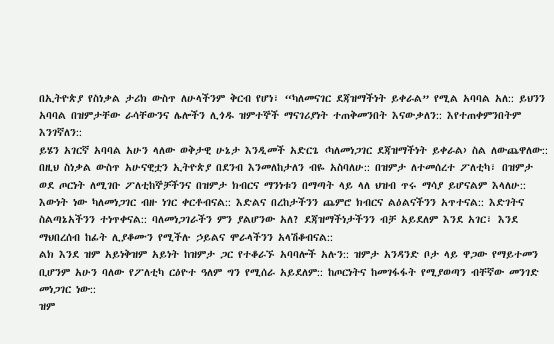በኢትዮጵያ የስነቃል ታሪክ ውስጥ ለሁላችንም ቅርብ የሆነ፣ “ካለመናገር ደጃዝማችነት ይቀራል” የሚል አባባል አለ:: ይህንን አባባል በዝምታቸው ራሳቸውንና ሌሎችን ሊጎዱ ዝምተኞች ማናገሪያነት ተጠቅመንበት እናውቃለን:: እየተጠቀምንበትም እንገኛለን::
ይሄን አገርኛ አባባል አሁን ላለው ወቅታዊ ሁኔታ እንዲመች አድርጌ ‹ካለመነጋገር ደጃዝማችነት ይቀራል› ስል ለውጨዋለው:: በዚህ ስነቃል ውስጥ አሁናዊቷን ኢትዮጵያ በደንብ እንመለከታለን ብዬ አስባለሁ:: በዝምታ ለተመሰረተ ፖለቲካ፣ በዝምታ ወደ ጦርነት ለሚገቡ ፖለቲከኞቻችንና በዝምታ ክብርና ማንነቱን በማጣት ላይ ላለ ህዝብ ጥሩ ማሳያ ይሆናልም እላለሁ::
እውነት ነው ካለመነጋገር ብዙ ነገር ቀርቶብናል:: እድልና በረከታችንን ጨምሮ ክብርና ልዕልናችንን አጥተናል:: እድገትና ስልጣኔአችንን ተነጥቀናል:: ባለመነጋገራችን ምን ያልሆንው አለ? ደጃዝማችነታችንን ብቻ አይደለም እንደ አገር፣ እንደ ማህበረሰብ ከፊት ሊያቆሙን የሚችሉ ኃይልና ሞራላችንን አላሽቆብናል::
ልክ እንደ ዝም አይነቅዝም አይነት ከዝምታ ጋር የተቆራኙ አባባሎች አሉን:: ዝምታ አንዳንድ ቦታ ላይ ዋጋው የማይተመን ቢሆንም አሁን ባለው የፖለቲካ ርዕዮተ ዓለም ግን የሚሰራ አይደለም:: ከጦርነትና ከመገፋፋት የሚያወጣን ብቸኛው መንገድ መነጋገር ነው::
ዝም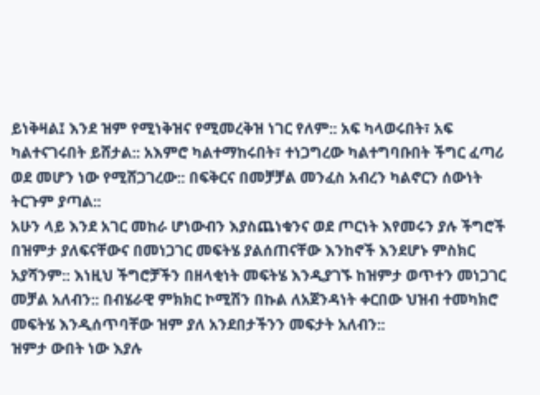ይነቅዛል፤ እንደ ዝም የሚነቅዝና የሚመረቅዝ ነገር የለም:: አፍ ካላወሩበት፣ አፍ ካልተናገሩበት ይሸታል:: አእምሮ ካልተማከሩበት፣ ተነጋግረው ካልተግባቡበት ችግር ፈጣሪ ወደ መሆን ነው የሚሸጋገረው:: በፍቅርና በመቻቻል መንፈስ አብረን ካልኖርን ሰውነት ትርጉም ያጣል::
አሁን ላይ እንደ አገር መከራ ሆነውብን እያስጨነቁንና ወደ ጦርነት እየመሩን ያሉ ችግሮች በዝምታ ያለፍናቸውና በመነጋገር መፍትሄ ያልሰጠናቸው እንከኖች እንደሆኑ ምስክር አያሻንም:: እነዚህ ችግሮቻችን በዘላቂነት መፍትሄ እንዲያገኙ ከዝምታ ወጥተን መነጋገር መቻል አለብን:: በብሄራዊ ምክክር ኮሚሽን በኩል ለአጀንዳነት ቀርበው ህዝብ ተመካክሮ መፍትሄ እንዲሰጥባቸው ዝም ያለ አንደበታችንን መፍታት አለብን::
ዝምታ ውበት ነው እያሉ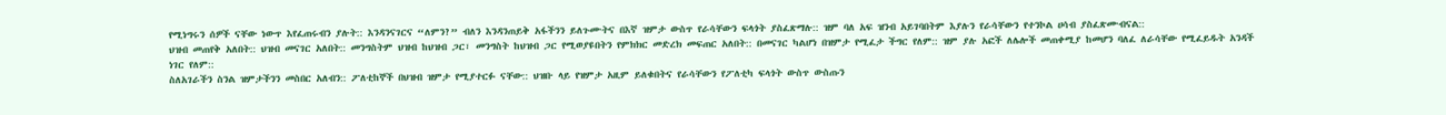የሚነግሩን ሰዎች ናቸው ነውጥ እየፈጠሩብን ያሉት:: እንዳንናገርና “ለምን?” ብለን እንዳንጠይቅ አፋችንን ይለጉሙትና በእኛ ዝምታ ውስጥ የራሳቸውን ፍላጎት ያስፈጽማሉ:: ዝም ባለ አፍ ዝንብ አይገባበትም እያሉን የራሳቸውን የተንኮል ሀሳብ ያስፈጽሙብናል::
ህዝብ መጠየቅ አለበት:: ህዝብ መናገር አለበት:: መንግስትም ህዝብ ከህዝብ ጋር፣ መንግስት ከህዝብ ጋር የሚወያዩበትን የምክክር መድረክ መፍጠር አለበት:: በመናገር ካልሆነ በዝምታ የሚፈታ ችግር የለም:: ዝም ያሉ አፎች ለሌሎች መጠቀሚያ ከመሆን ባለፈ ለራሳቸው የሚፈይዱት አንዳች ነገር የለም::
ስለአገራችን ስንል ዝምታችንን መስበር አለብን:: ፖለቲከኞች በህዝብ ዝምታ የሚያተርፉ ናቸው:: ህዝቡ ላይ የዝምታ አዚም ይለቁበትና የራሳቸውን የፖለቲካ ፍላጎት ውስጥ ውስጡን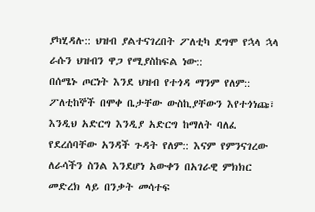ያካሂዳሉ:: ህዝብ ያልተናገረበት ፖለቲካ ደግሞ የኋላ ኋላ ራሱን ህዝብን ዋጋ የሚያስከፍል ነው::
በሰሜኑ ጦርነት እንደ ህዝብ የተጎዳ ማንም የለም:: ፖለቲከኞች በሞቀ ቤታቸው ውስኪያቸውን እየተጎነጩ፣ እንዲህ አድርግ እንዲያ አድርግ ከማለት ባለፈ የደረሰባቸው አንዳች ጉዳት የለም:: እናም የምንናገረው ለራሳችን ስንል እንደሆነ አውቀን በአገራዊ ምክክር መድረክ ላይ በንቃት መሳተፍ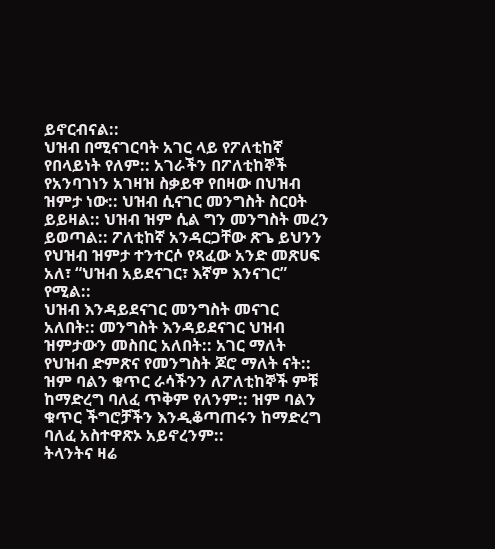ይኖርብናል::
ህዝብ በሚናገርባት አገር ላይ የፖለቲከኛ የበላይነት የለም:: አገራችን በፖለቲከኞች የአንባገነን አገዛዝ ስቃይዋ የበዛው በህዝብ ዝምታ ነው:: ህዝብ ሲናገር መንግስት ስርዐት ይይዛል:: ህዝብ ዝም ሲል ግን መንግስት መረን ይወጣል:: ፖለቲከኛ አንዳርጋቸው ጽጌ ይህንን የህዝብ ዝምታ ተንተርሶ የጻፈው አንድ መጽሀፍ አለ፣ “ህዝብ አይደናገር፣ እኛም እንናገር” የሚል::
ህዝብ እንዳይደናገር መንግስት መናገር አለበት:: መንግስት እንዳይደናገር ህዝብ ዝምታውን መስበር አለበት:: አገር ማለት የህዝብ ድምጽና የመንግስት ጆሮ ማለት ናት:: ዝም ባልን ቁጥር ራሳችንን ለፖለቲከኞች ምቹ ከማድረግ ባለፈ ጥቅም የለንም:: ዝም ባልን ቁጥር ችግሮቻችን እንዲቆጣጠሩን ከማድረግ ባለፈ አስተዋጽኦ አይኖረንም::
ትላንትና ዛሬ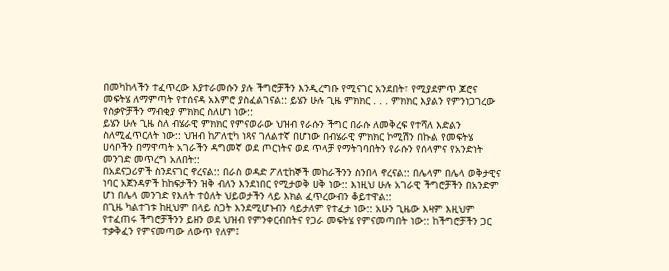በመካከላችን ተፈጥረው እያተራመሱን ያሉ ችግሮቻችን እንዲረግቡ የሚናገር አንደበት፣ የሚያደምጥ ጆሮና መፍትሄ ለማምጣት የተሰናዳ አእምሮ ያስፈልገናል:: ይሄን ሁሉ ጊዜ ምክክር . . . ምክክር እያልን የምንነጋገረው የስቃዮቻችን ማብቂያ ምክክር ስለሆነ ነው::
ይሄን ሁሉ ጊዜ ስለ ብሄራዊ ምክክር የምናወራው ህዝብ የራሱን ችግር በራሱ ለመቅረፍ የተሻለ እድልን ስለሚፈጥርለት ነው:: ህዝብ ከፖለቲካ ነጻና ገለልተኛ በሆነው በብሄራዊ ምክክር ኮሚሽን በኩል የመፍትሄ ሀሳቦችን በማዋጣት አገራችን ዳግመኛ ወደ ጦርነትና ወደ ጥላቻ የማትገባበትን የራሱን የሰላምና የአንድነት መንገድ መጥረግ አለበት::
በአደናጋሪዎች ስንደናገር ኖረናል:: በራስ ወዳድ ፖለቲከኞች መከራችንን ስንበላ ኖረናል:: በሌላም በሌላ ወቅታዊና ነባር አጀንዳዎች ከከፍታችን ዝቅ ብለን እንደነበር የሚታወቅ ሀቅ ነው:: እነዚህ ሁሉ አገራዊ ችግሮቻችን በአንድም ሆነ በሌላ መንገድ የእለት ተዕለት ህይወታችን ላይ እክል ፈጥረውብን ቆይተዋል::
በጊዜ ካልተገቱ ከዚህም በላይ ስጋት እንደሚሆኑብን ሳይታለም የተፈታ ነው:: አሁን ጊዜው እዛም እዚህም የተፈጠሩ ችግሮቻችንን ይዘን ወደ ህዝብ የምንቀርብበትና የጋራ መፍትሄ የምናመጣበት ነው:: ከችግሮቻችን ጋር ተቃቅፈን የምናመጣው ለውጥ የለም፤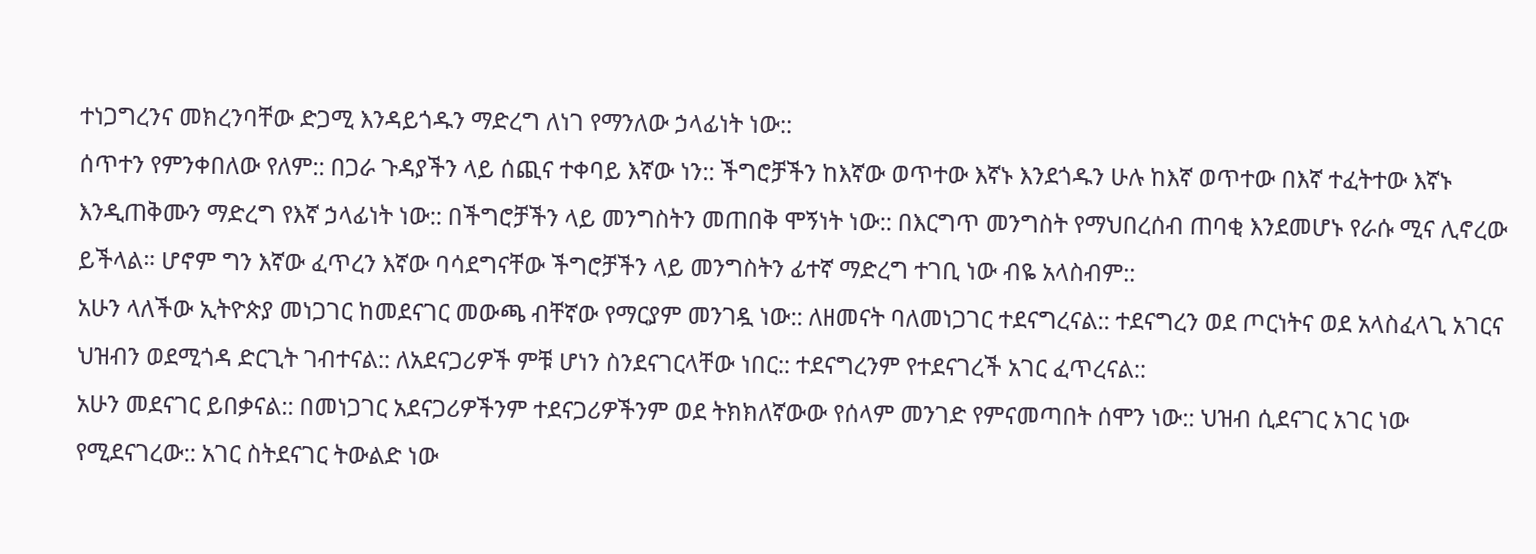ተነጋግረንና መክረንባቸው ድጋሚ እንዳይጎዱን ማድረግ ለነገ የማንለው ኃላፊነት ነው::
ሰጥተን የምንቀበለው የለም:: በጋራ ጉዳያችን ላይ ሰጪና ተቀባይ እኛው ነን:: ችግሮቻችን ከእኛው ወጥተው እኛኑ እንደጎዱን ሁሉ ከእኛ ወጥተው በእኛ ተፈትተው እኛኑ እንዲጠቅሙን ማድረግ የእኛ ኃላፊነት ነው:: በችግሮቻችን ላይ መንግስትን መጠበቅ ሞኝነት ነው:: በእርግጥ መንግስት የማህበረሰብ ጠባቂ እንደመሆኑ የራሱ ሚና ሊኖረው ይችላል። ሆኖም ግን እኛው ፈጥረን እኛው ባሳደግናቸው ችግሮቻችን ላይ መንግስትን ፊተኛ ማድረግ ተገቢ ነው ብዬ አላስብም::
አሁን ላለችው ኢትዮጵያ መነጋገር ከመደናገር መውጫ ብቸኛው የማርያም መንገዷ ነው:: ለዘመናት ባለመነጋገር ተደናግረናል:: ተደናግረን ወደ ጦርነትና ወደ አላስፈላጊ አገርና ህዝብን ወደሚጎዳ ድርጊት ገብተናል:: ለአደናጋሪዎች ምቹ ሆነን ስንደናገርላቸው ነበር:: ተደናግረንም የተደናገረች አገር ፈጥረናል::
አሁን መደናገር ይበቃናል:: በመነጋገር አደናጋሪዎችንም ተደናጋሪዎችንም ወደ ትክክለኛውው የሰላም መንገድ የምናመጣበት ሰሞን ነው:: ህዝብ ሲደናገር አገር ነው የሚደናገረው:: አገር ስትደናገር ትውልድ ነው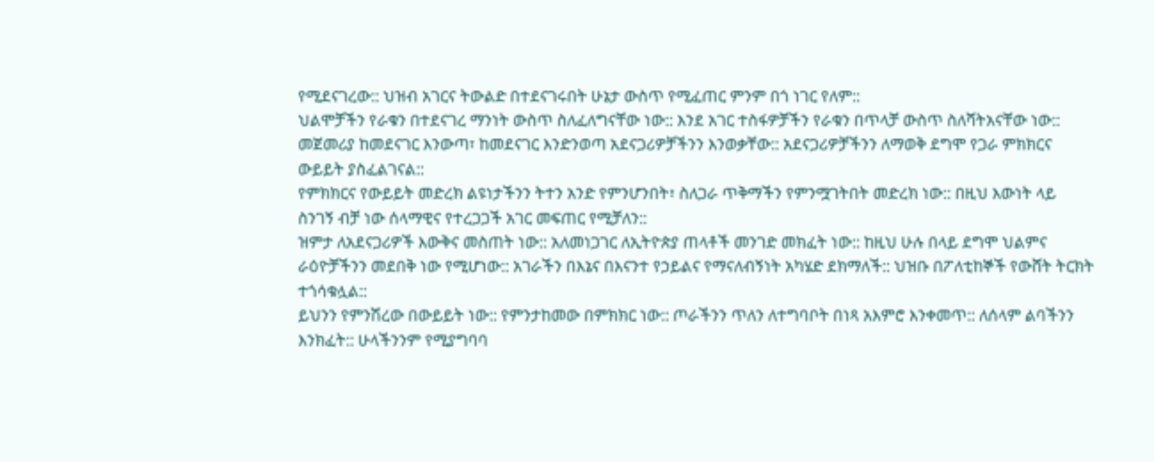የሚደናገረው:: ህዝብ አገርና ትውልድ በተደናገሩበት ሁኔታ ውስጥ የሚፈጠር ምንም በጎ ነገር የለም::
ህልሞቻችን የራቁን በተደናገረ ማንነት ውስጥ ስለፈለግናቸው ነው:: እንደ አገር ተስፋዎቻችን የራቁን በጥላቻ ውስጥ ስለሻትአናቸው ነው:: መጀመሪያ ከመደናገር እንውጣ፣ ከመደናገር እንድንወጣ አደናጋሪዎቻችንን እንወቃቸው:: አደናጋሪዎቻችንን ለማወቅ ደግሞ የጋራ ምክክርና ውይይት ያስፈልገናል::
የምክክርና የውይይት መድረክ ልዩነታችንን ትተን አንድ የምንሆንበት፣ ስለጋራ ጥቅማችን የምንሟገትበት መድረክ ነው:: በዚህ እውነት ላይ ስንገኝ ብቻ ነው ሰላማዊና የተረጋጋች አገር መፍጠር የሚቻለን::
ዝምታ ለአደናጋሪዎች እውቅና መስጠት ነው:: አለመነጋገር ለኢትዮጵያ ጠላቶች መንገድ መክፈት ነው:: ከዚህ ሁሉ በላይ ደግሞ ህልምና ራዕዮቻችንን መደበቅ ነው የሚሆነው:: አገራችን በእኔና በእናንተ የኃይልና የማናለብኝነት አካሄድ ደክማለች:: ህዝቡ በፖለቲከኞች የውሸት ትርክት ተጎሳቁሏል::
ይህንን የምንሽረው በውይይት ነው:: የምንታከመው በምክክር ነው:: ጦራችንን ጥለን ለተግባቦት በነጻ አእምሮ እንቀመጥ:: ለሰላም ልባችንን እንክፈት:: ሁላችንንም የሚያግባባ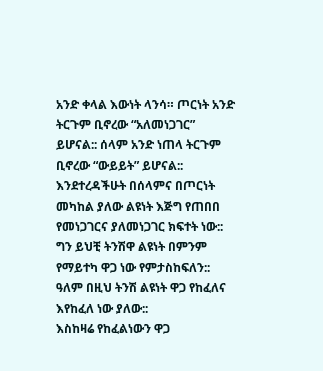አንድ ቀላል እውነት ላንሳ። ጦርነት አንድ ትርጉም ቢኖረው “አለመነጋገር” ይሆናል:: ሰላም አንድ ነጠላ ትርጉም ቢኖረው “ውይይት” ይሆናል::
እንደተረዳችሁት በሰላምና በጦርነት መካከል ያለው ልዩነት እጅግ የጠበበ የመነጋገርና ያለመነጋገር ክፍተት ነው:: ግን ይህቺ ትንሽዋ ልዩነት በምንም የማይተካ ዋጋ ነው የምታስከፍለን:: ዓለም በዚህ ትንሽ ልዩነት ዋጋ የከፈለና እየከፈለ ነው ያለው::
እስከዛሬ የከፈልነውን ዋጋ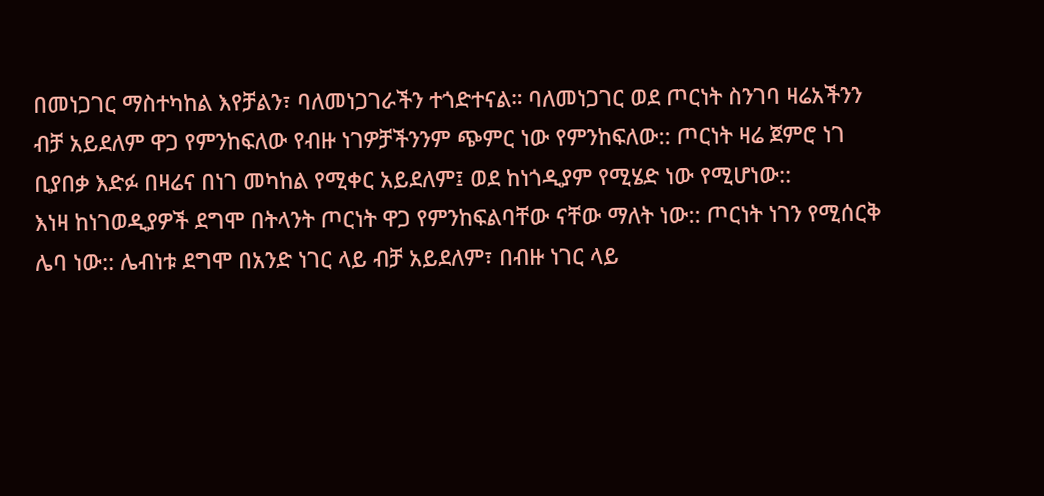በመነጋገር ማስተካከል እየቻልን፣ ባለመነጋገራችን ተጎድተናል። ባለመነጋገር ወደ ጦርነት ስንገባ ዛሬአችንን ብቻ አይደለም ዋጋ የምንከፍለው የብዙ ነገዎቻችንንም ጭምር ነው የምንከፍለው:: ጦርነት ዛሬ ጀምሮ ነገ ቢያበቃ እድፉ በዛሬና በነገ መካከል የሚቀር አይደለም፤ ወደ ከነጎዲያም የሚሄድ ነው የሚሆነው::
እነዛ ከነገወዲያዎች ደግሞ በትላንት ጦርነት ዋጋ የምንከፍልባቸው ናቸው ማለት ነው:: ጦርነት ነገን የሚሰርቅ ሌባ ነው:: ሌብነቱ ደግሞ በአንድ ነገር ላይ ብቻ አይደለም፣ በብዙ ነገር ላይ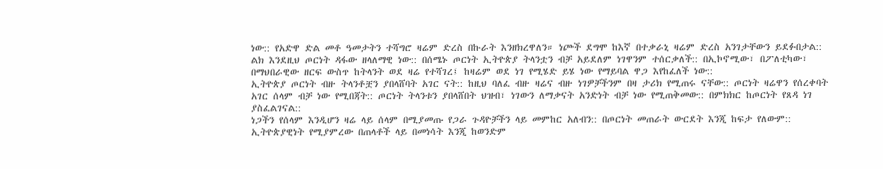ነው:: የአድዋ ድል መቶ ዓመታትን ተሻግሮ ዛሬም ድረስ በኩራት እንዘክረዋለን። ነጮች ደግሞ ከእኛ በተቃራኒ ዛሬም ድረስ አንገታቸውን ይደፉበታል::
ልክ እንደዚህ ጦርነት ዳፋው ዘላለማዊ ነው:: በሰሜኑ ጦርነት ኢትዮጵያ ትላንቷን ብቻ አይደለም ነገዋንም ተሰርቃለች:: በኢኮኖሚው፣ በፖለቲካው፣ በማህበራዊው ዘርፍ ውስጥ ከትላንት ወደ ዛሬ የተሻገረ፤ ከዛሬም ወደ ነገ የሚሄድ ይሄ ነው የማይባል ዋጋ እየከፈለች ነው::
ኢትዮጵያ ጦርነት ብዙ ትላንቶቿን ያበላሸባት አገር ናት:: ከዚህ ባለፈ ብዙ ዛሬና ብዙ ነገዎቻችንም በዛ ታሪክ የሚጠሩ ናቸው:: ጦርነት ዛሬዋን የሰረቀባት አገር ሰላም ብቻ ነው የሚበጃት:: ጦርነት ትላንቱን ያበላሸበት ህዝብ፣ ነገውን ለማቃናት አንድነት ብቻ ነው የሚጠቅመው:: በምክክር ከጦርነት የጸዳ ነገ ያስፈልገናል::
ነጋችን የሰላም እንዲሆን ዛሬ ላይ ሰላም በሚያመጡ የጋራ ጉዳዮቻችን ላይ መምከር አለብን:: በጦርነት መጠራት ውርደት እንጂ ከፍታ የለውም:: ኢትዮጵያዊነት የሚያምረው በጠላቶች ላይ በመነሳት እንጂ ከወንድም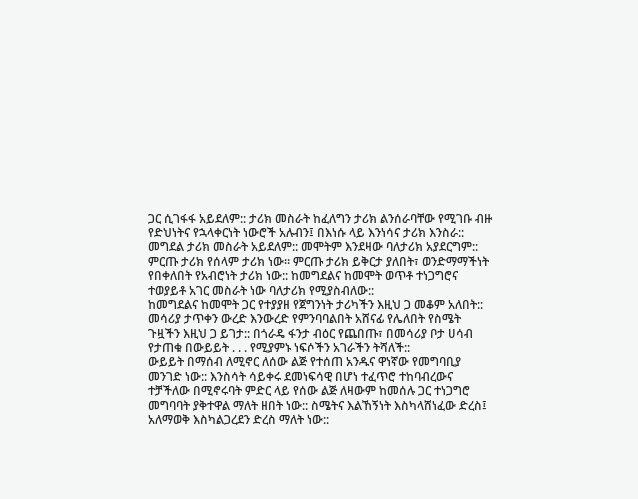ጋር ሲገፋፋ አይደለም:: ታሪክ መስራት ከፈለግን ታሪክ ልንሰራባቸው የሚገቡ ብዙ የድህነትና የኋላቀርነት ነውሮች አሉብን፤ በእነሱ ላይ እንነሳና ታሪክ እንስራ::
መግደል ታሪክ መስራት አይደለም:: መሞትም እንደዛው ባለታሪክ አያደርግም:: ምርጡ ታሪክ የሰላም ታሪክ ነው። ምርጡ ታሪክ ይቅርታ ያለበት፣ ወንድማማችነት የበቀለበት የአብሮነት ታሪክ ነው:: ከመግደልና ከመሞት ወጥቶ ተነጋግሮና ተወያይቶ አገር መስራት ነው ባለታሪክ የሚያስብለው::
ከመግደልና ከመሞት ጋር የተያያዘ የጀግንነት ታሪካችን እዚህ ጋ መቆም አለበት:: መሳሪያ ታጥቀን ውረድ እንውረድ የምንባባልበት አሸናፊ የሌለበት የስሜት ጉዟችን እዚህ ጋ ይገታ:: በጎራዴ ፋንታ ብዕር የጨበጡ፣ በመሳሪያ ቦታ ሀሳብ የታጠቁ በውይይት . . . የሚያምኑ ነፍሶችን አገራችን ትሻለች::
ውይይት በማሰብ ለሚኖር ለሰው ልጅ የተሰጠ አንዱና ዋነኛው የመግባቢያ መንገድ ነው:: እንስሳት ሳይቀሩ ደመነፍሳዊ በሆነ ተፈጥሮ ተከባብረውና ተቻችለው በሚኖሩባት ምድር ላይ የሰው ልጅ ለዛውም ከመሰሉ ጋር ተነጋግሮ መግባባት ያቅተዋል ማለት ዘበት ነው:: ስሜትና እልኸኝነት እስካላሸነፈው ድረስ፤ አለማወቅ እስካልጋረደን ድረስ ማለት ነው::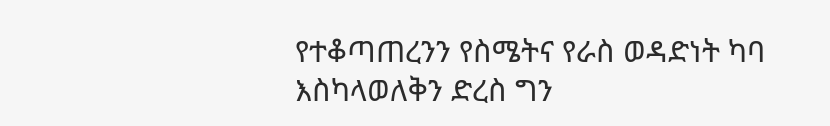የተቆጣጠረንን የስሜትና የራስ ወዳድነት ካባ እስካላወለቅን ድረስ ግን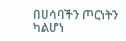በሀሳባችን ጦርነትን ካልሆነ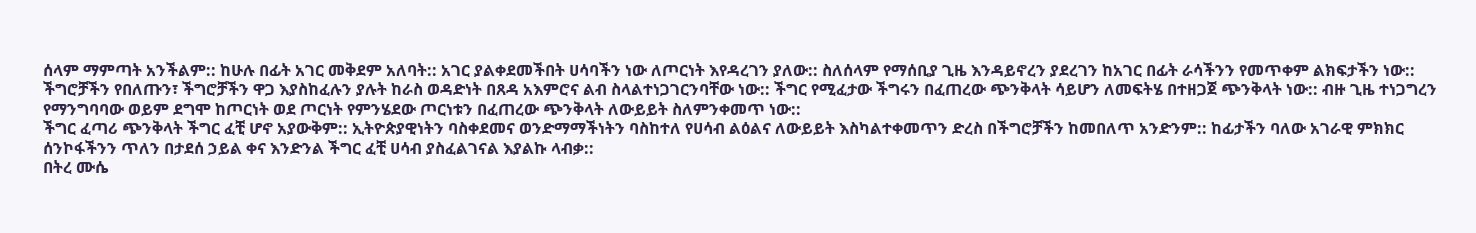ሰላም ማምጣት አንችልም:: ከሁሉ በፊት አገር መቅደም አለባት:: አገር ያልቀደመችበት ሀሳባችን ነው ለጦርነት እየዳረገን ያለው:: ስለሰላም የማሰቢያ ጊዜ እንዳይኖረን ያደረገን ከአገር በፊት ራሳችንን የመጥቀም ልክፍታችን ነው::
ችግሮቻችን የበለጡን፣ ችግሮቻችን ዋጋ እያስከፈሉን ያሉት ከራስ ወዳድነት በጸዳ አእምሮና ልብ ስላልተነጋገርንባቸው ነው:: ችግር የሚፈታው ችግሩን በፈጠረው ጭንቅላት ሳይሆን ለመፍትሄ በተዘጋጀ ጭንቅላት ነው:: ብዙ ጊዜ ተነጋግረን የማንግባባው ወይም ደግሞ ከጦርነት ወደ ጦርነት የምንሄደው ጦርነቱን በፈጠረው ጭንቅላት ለውይይት ስለምንቀመጥ ነው::
ችግር ፈጣሪ ጭንቅላት ችግር ፈቺ ሆኖ አያውቅም:: ኢትዮጵያዊነትን ባስቀደመና ወንድማማችነትን ባስከተለ የሀሳብ ልዕልና ለውይይት እስካልተቀመጥን ድረስ በችግሮቻችን ከመበለጥ አንድንም:: ከፊታችን ባለው አገራዊ ምክክር ሰንኮፋችንን ጥለን በታደሰ ኃይል ቀና እንድንል ችግር ፈቺ ሀሳብ ያስፈልገናል እያልኩ ላብቃ::
በትረ ሙሴ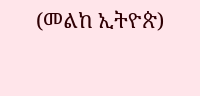(መልከ ኢትዮጵ)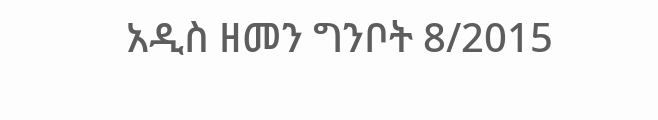አዲስ ዘመን ግንቦት 8/2015